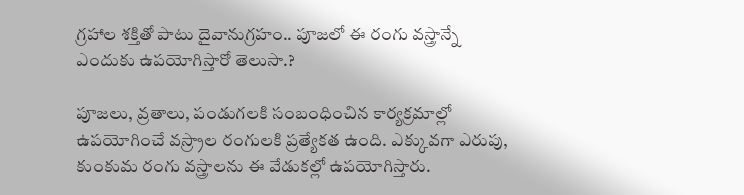గ్రహాల శక్తితో పాటు దైవానుగ్రహం.. పూజలో ఈ రంగు వస్త్రాన్నే ఎందుకు ఉపయోగిస్తారో తెలుసా.?

పూజలు, వ్రతాలు, పండుగలకి సంబంధించిన కార్యక్రమాల్లో ఉపయోగించే వస్ర్రాల రంగులకి ప్రత్యేకత ఉంది. ఎక్కువగా ఎరుపు, కుంకుమ రంగు వస్త్రాలను ఈ వేడుకల్లో ఉపయోగిస్తారు.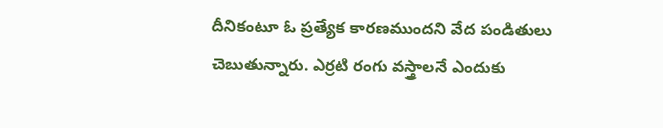దీనికంటూ ఓ ప్రత్యేక కారణముందని వేద పండితులు చెబుతున్నారు. ఎర్రటి రంగు వస్త్రాలనే ఎందుకు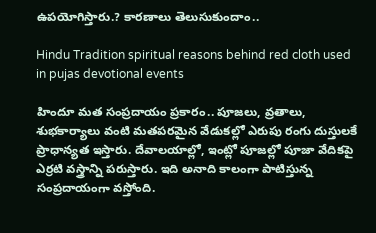ఉపయోగిస్తారు.? కారణాలు తెలుసుకుందాం..

Hindu Tradition spiritual reasons behind red cloth used in pujas devotional events

హిందూ మత సంప్రదాయం ప్రకారం.. పూజలు, వ్రతాలు, శుభకార్యాలు వంటి మతపరమైన వేడుకల్లో ఎరుపు రంగు దుస్తులకే ప్రాధాన్యత ఇస్తారు. దేవాలయాల్లో, ఇంట్లో పూజల్లో పూజా వేదికపై ఎర్రటి వస్త్రాన్ని పరుస్తారు. ఇది అనాది కాలంగా పాటిస్తున్న సంప్రదాయంగా వస్తోంది.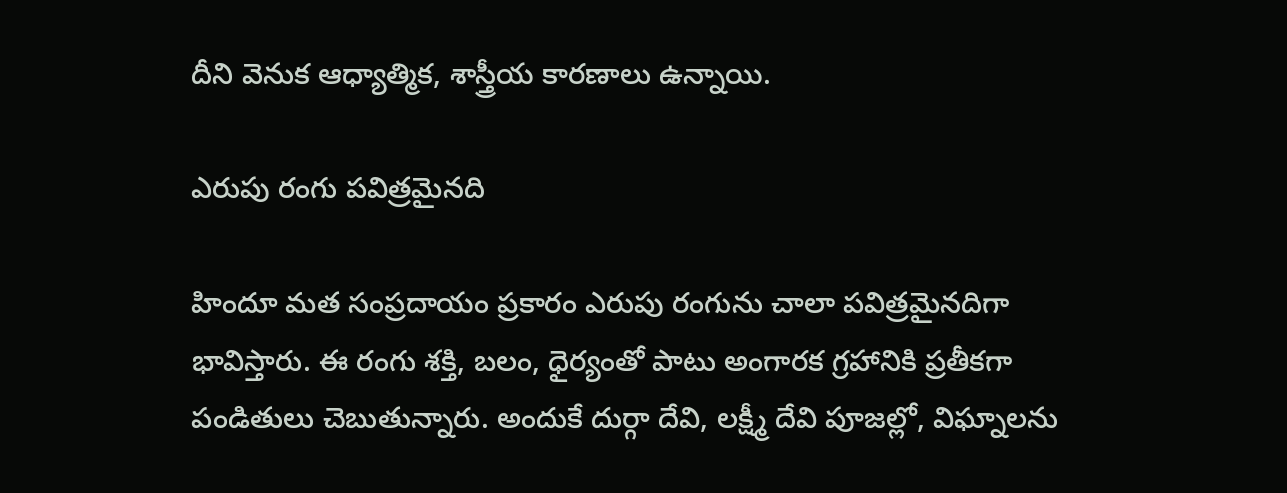దీని వెనుక ఆధ్యాత్మిక, శాస్త్రీయ కారణాలు ఉన్నాయి.

ఎరుపు రంగు పవిత్రమైనది

హిందూ మత సంప్రదాయం ప్రకారం ఎరుపు రంగును చాలా పవిత్రమైనదిగా భావిస్తారు. ఈ రంగు శక్తి, బలం, ధైర్యంతో పాటు అంగారక గ్రహానికి ప్రతీకగా పండితులు చెబుతున్నారు. అందుకే దుర్గా దేవి, లక్ష్మీ దేవి పూజల్లో, విఘ్నాలను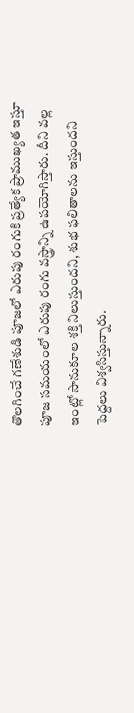తొలగించే గణేశుడి పూజలో ఎరుపు రంగుకి ప్రత్యేక ప్రాముఖ్యత ఇస్తూ పూజ సమయంలో ఎరుపు రంగు వస్త్రాన్ని ఉపయోగిస్తారు. దీని వల్ల ఇంట్లో సానుకూల శక్తి నిలుస్తుందని, శుభ ఫలితాలను ఇస్తుందని పెద్దలు విశ్వసిస్తున్నారు.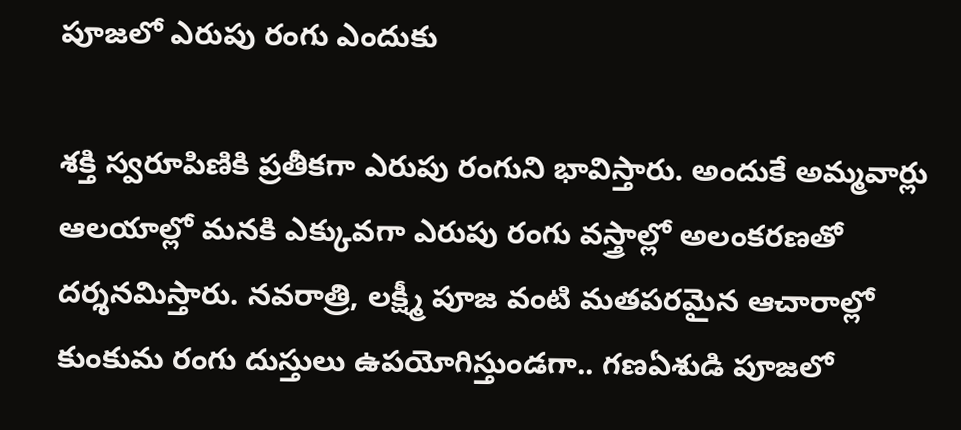పూజలో ఎరుపు రంగు ఎందుకు

శక్తి స్వరూపిణికి ప్రతీకగా ఎరుపు రంగుని భావిస్తారు. అందుకే అమ్మవార్లు ఆలయాల్లో మనకి ఎక్కువగా ఎరుపు రంగు వస్త్రాల్లో అలంకరణతో దర్శనమిస్తారు. నవరాత్రి, లక్ష్మీ పూజ వంటి మతపరమైన ఆచారాల్లో కుంకుమ రంగు దుస్తులు ఉపయోగిస్తుండగా.. గణఏశుడి పూజలో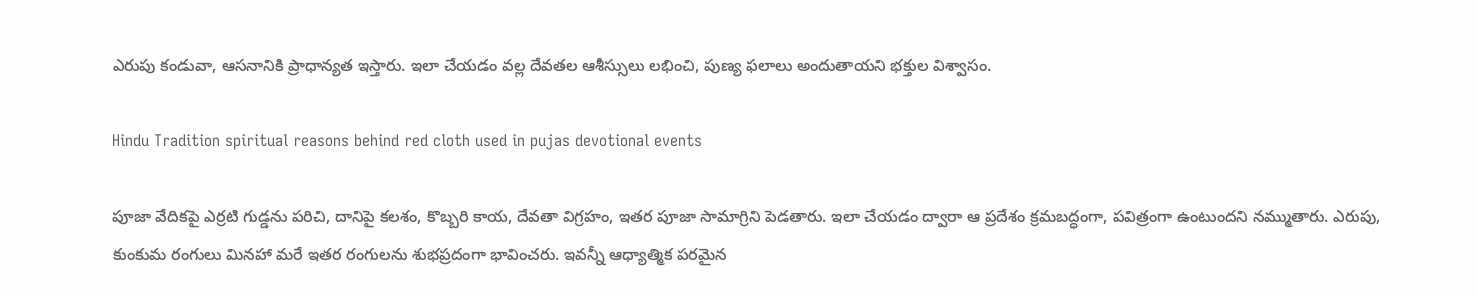ఎరుపు కండువా, ఆసనానికి ప్రాధాన్యత ఇస్తారు. ఇలా చేయడం వల్ల దేవతల ఆశీస్సులు లభించి, పుణ్య ఫలాలు అందుతాయని భక్తుల విశ్వాసం.

Hindu Tradition spiritual reasons behind red cloth used in pujas devotional events

పూజా వేదికపై ఎర్రటి గుడ్డను పరిచి, దానిపై కలశం, కొబ్బరి కాయ, దేవతా విగ్రహం, ఇతర పూజా సామాగ్రిని పెడతారు. ఇలా చేయడం ద్వారా ఆ ప్రదేశం క్రమబద్ధంగా, పవిత్రంగా ఉంటుందని నమ్ముతారు. ఎరుపు, కుంకుమ రంగులు మినహా మరే ఇతర రంగులను శుభప్రదంగా భావించరు. ఇవన్నీ ఆధ్యాత్మిక పరమైన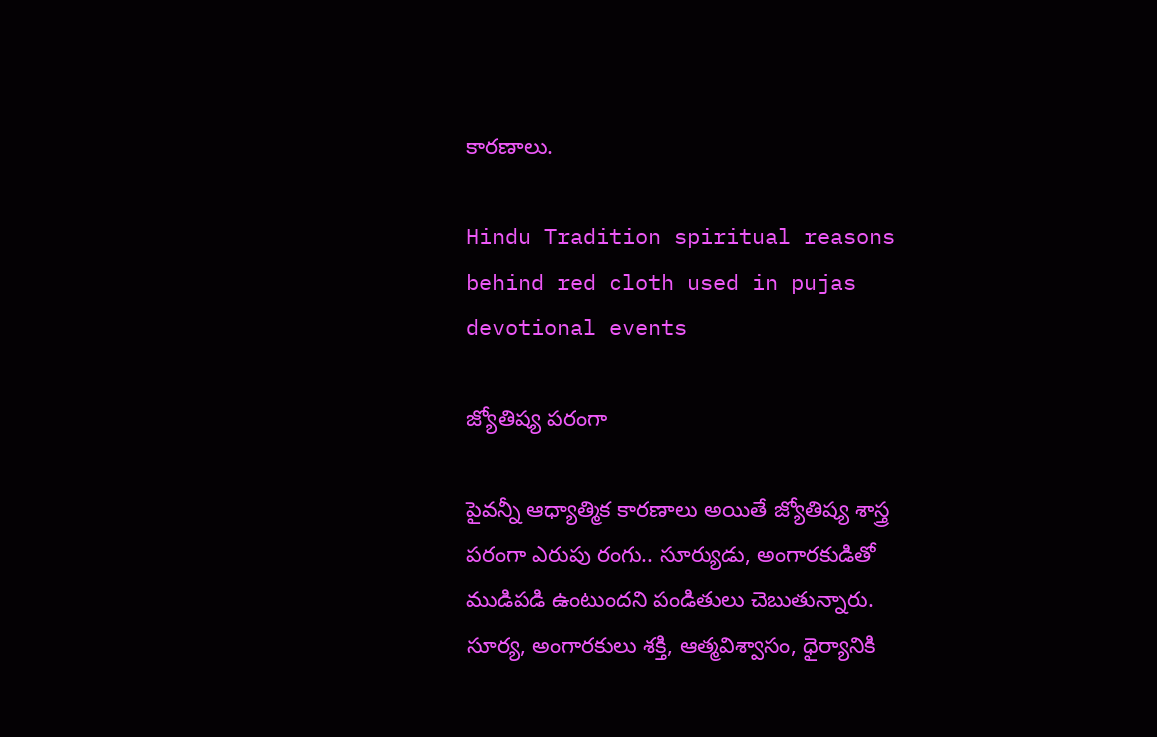కారణాలు.

Hindu Tradition spiritual reasons behind red cloth used in pujas devotional events

జ్యోతిష్య పరంగా

పైవన్నీ ఆధ్యాత్మిక కారణాలు అయితే జ్యోతిష్య శాస్త్ర పరంగా ఎరుపు రంగు.. సూర్యుడు, అంగారకుడితో ముడిపడి ఉంటుందని పండితులు చెబుతున్నారు. సూర్య, అంగారకులు శక్తి, ఆత్మవిశ్వాసం, ధైర్యానికి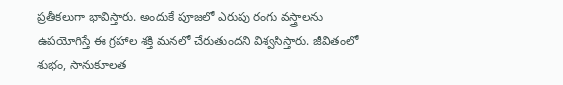ప్రతీకలుగా భావిస్తారు. అందుకే పూజలో ఎరుపు రంగు వస్త్రాలను ఉపయోగిస్తే ఈ గ్రహాల శక్తి మనలో చేరుతుందని విశ్వసిస్తారు. జీవితంలో శుభం, సానుకూలత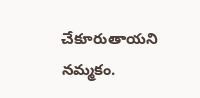చేకూరుతాయని నమ్మకం.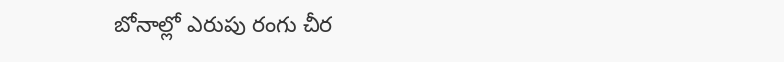బోనాల్లో ఎరుపు రంగు చీర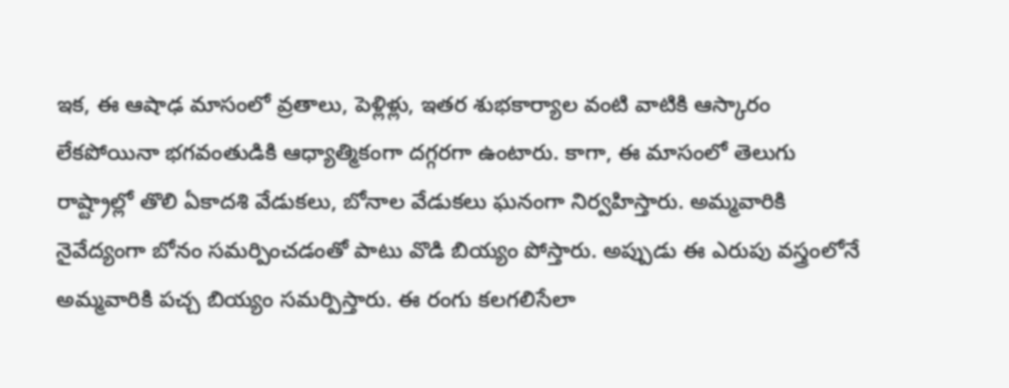ఇక, ఈ ఆషాఢ మాసంలో వ్రతాలు, పెళ్లిళ్లు, ఇతర శుభకార్యాల వంటి వాటికి ఆస్కారం లేకపోయినా భగవంతుడికి ఆధ్యాత్మికంగా దగ్గరగా ఉంటారు. కాగా, ఈ మాసంలో తెలుగు రాష్ట్రాల్లో తొలి ఏకాదశి వేడుకలు, బోనాల వేడుకలు ఘనంగా నిర్వహిస్తారు. అమ్మవారికి నైవేద్యంగా బోనం సమర్పించడంతో పాటు వొడి బియ్యం పోస్తారు. అప్పుడు ఈ ఎరుపు వస్త్రంలోనే అమ్మవారికి పచ్చ బియ్యం సమర్పిస్తారు. ఈ రంగు కలగలిసేలా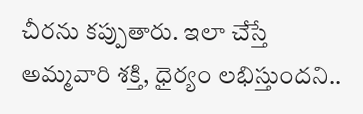చీరను కప్పుతారు. ఇలా చేస్తే అమ్మవారి శక్తి, ధైర్యం లభిస్తుందని..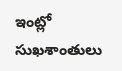ఇంట్లో సుఖశాంతులు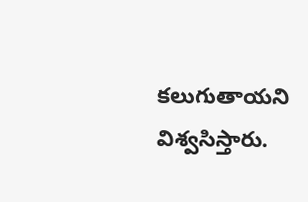కలుగుతాయని విశ్వసిస్తారు.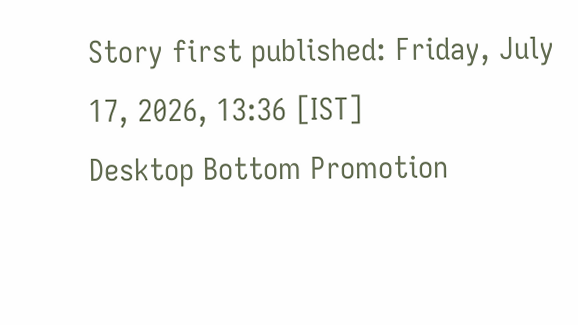Story first published: Friday, July 17, 2026, 13:36 [IST]
Desktop Bottom Promotion